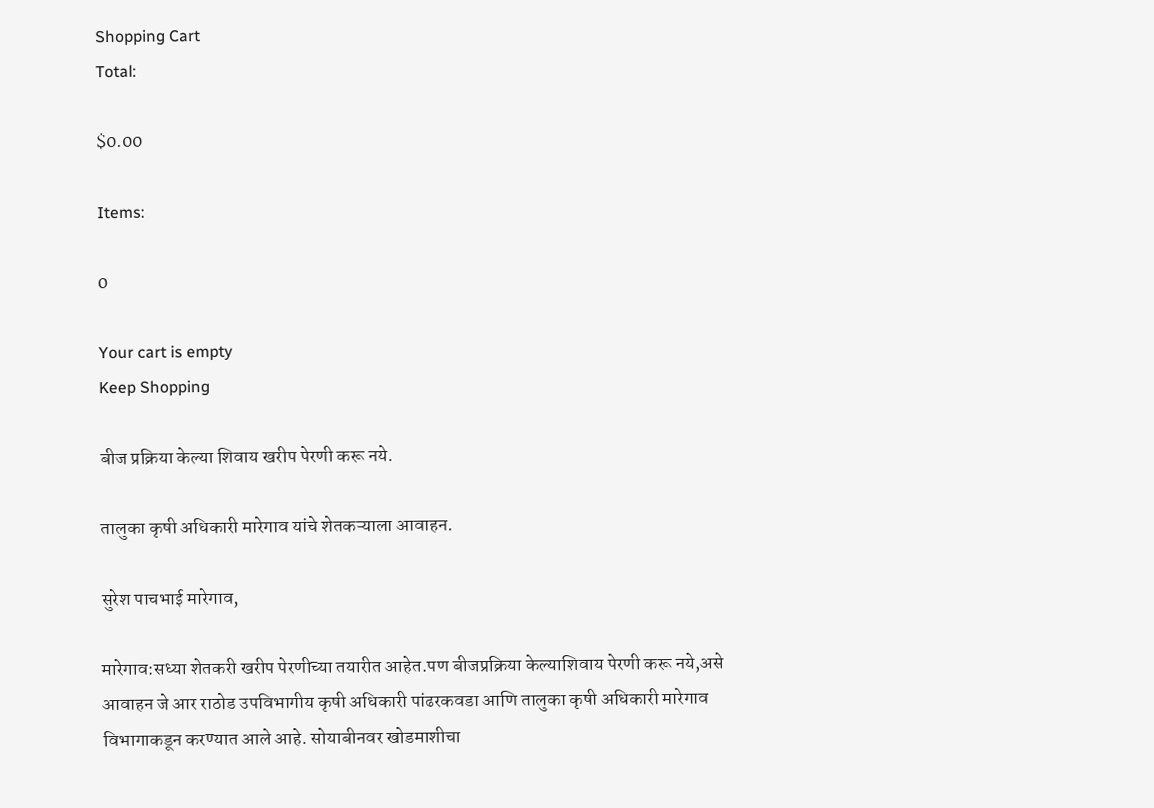Shopping Cart
Total:

$0.00

Items:

0

Your cart is empty
Keep Shopping

बीज प्रक्रिया केल्या शिवाय खरीप पेरणी करू नये.

तालुका कृषी अधिकारी मारेगाव यांचे शेतकऱ्याला आवाहन.

सुरेश पाचभाई मारेगाव,

मारेगाव:सध्या शेतकरी खरीप पेरणीच्या तयारीत आहेत.पण बीजप्रक्रिया केल्याशिवाय पेरणी करू नये,असे आवाहन जे आर राठोड उपविभागीय कृषी अधिकारी पांढरकवडा आणि तालुका कृषी अधिकारी मारेगाव विभागाकडून करण्यात आले आहे. सोयाबीनवर खोडमाशीचा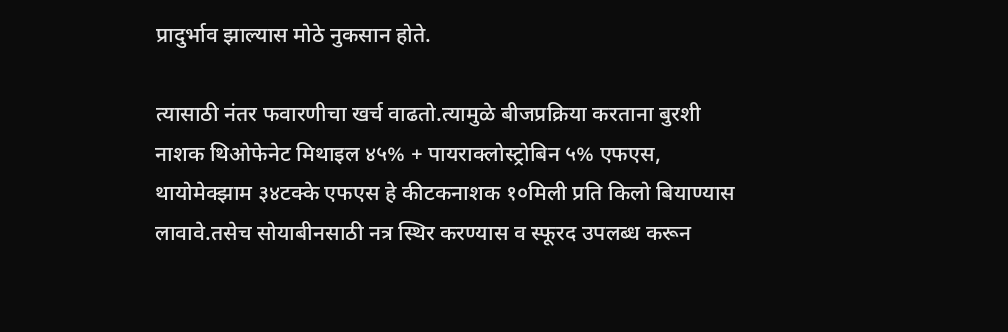प्रादुर्भाव झाल्यास मोठे नुकसान होते.

त्यासाठी नंतर फवारणीचा खर्च वाढतो.त्यामुळे बीजप्रक्रिया करताना बुरशी नाशक थिओफेनेट मिथाइल ४५% + पायराक्लोस्ट्रोबिन ५% एफएस, थायोमेक्झाम ३४टक्के एफएस हे कीटकनाशक १०मिली प्रति किलो बियाण्यास लावावे.तसेच सोयाबीनसाठी नत्र स्थिर करण्यास व स्फूरद उपलब्ध करून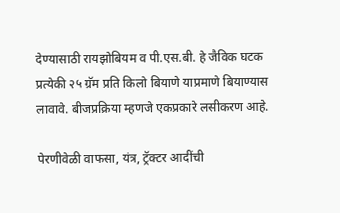देण्यासाठी रायझोबियम व पी.एस.बी. हे जैविक घटक प्रत्येकी २५ ग्रॅम प्रति किलो बियाणे याप्रमाणे बियाण्यास लावावे. बीजप्रक्रिया म्हणजे एकप्रकारे लसीकरण आहे.

पेरणीवेळी वाफसा, यंत्र, ट्रॅक्टर आदींची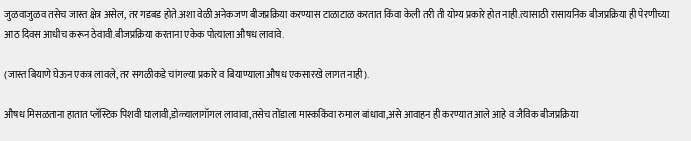जुळवाजुळव तसेच जास्त क्षेत्र असेल, तर गडबड होते.अशा वेळी अनेकजण बीजप्रक्रिया करण्यास टाळाटाळ करतात किंवा केली तरी ती योग्य प्रकारे होत नाही.त्यासाठी रासायनिक बीजप्रक्रिया ही पेरणीच्या आठ दिवस आधीच करून ठेवावी.बीजप्रक्रिया करताना एकेक पोत्याला औषध लावावे.

(जास्त बियाणे घेऊन एकत्र लावले, तर सगळीकडे चांगल्या प्रकारे व बियाण्याला औषध एकसारखे लागत नाही).

औषध मिसळताना हातात प्लॅस्टिक पिशवी घालावी,डोळ्यालागॉगल लावावा,तसेच तोंडाला मास्ककिंवा रुमाल बांधावा,असे आवाहन ही करण्यात आले आहे व जैविक बीजप्रक्रिया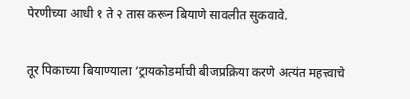पेरणीच्या आधी १ ते २ तास करून बियाणे सावलीत सुकवावे.

तूर पिकाच्या बियाण्याला ‘ट्रायकोडर्माची बीजप्रक्रिया करणे अत्यंत महत्त्वाचे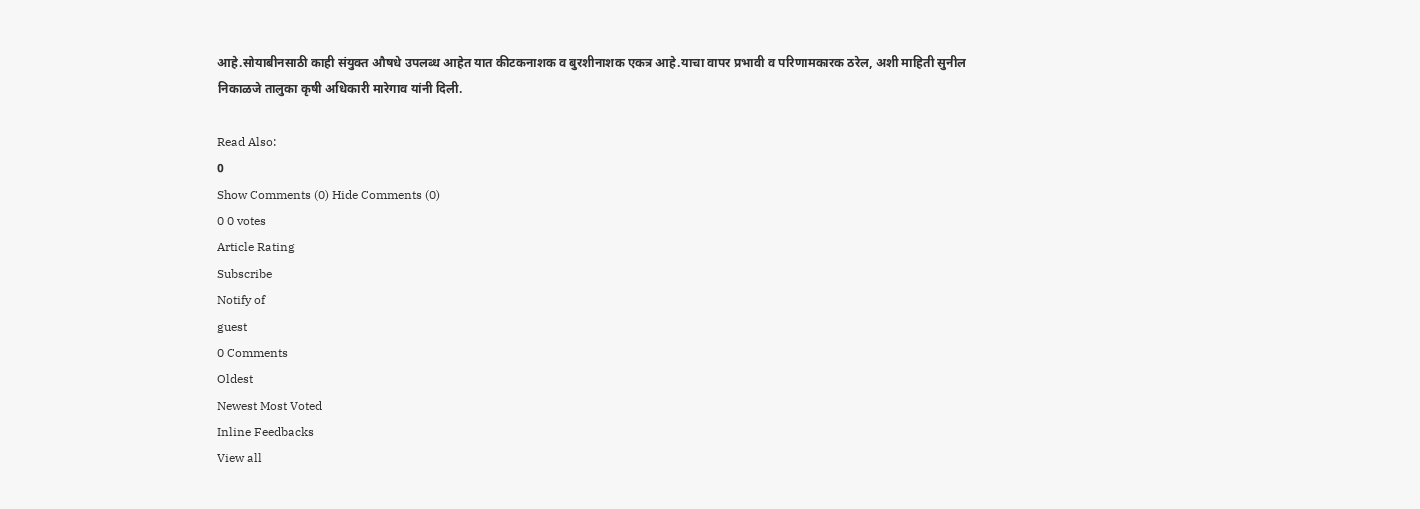आहे.सोयाबीनसाठी काही संयुक्त औषधे उपलब्ध आहेत यात कीटकनाशक व बुरशीनाशक एकत्र आहे.याचा वापर प्रभावी व परिणामकारक ठरेल, अशी माहिती सुनील निकाळजे तालुका कृषी अधिकारी मारेगाव यांनी दिली.

Read Also:
0
Show Comments (0) Hide Comments (0)
0 0 votes
Article Rating
Subscribe
Notify of
guest
0 Comments
Oldest
Newest Most Voted
Inline Feedbacks
View all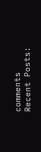comments
Recent Posts: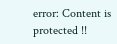error: Content is protected !!